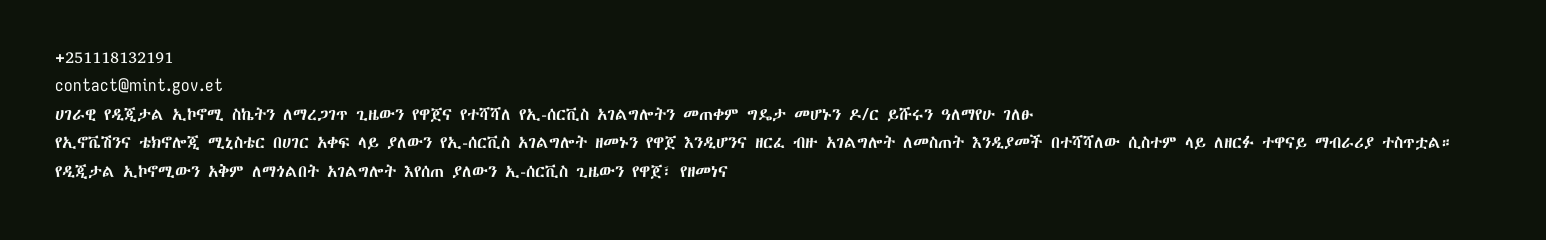+251118132191
contact@mint.gov.et
ሀገራዊ የዲጂታል ኢኮኖሚ ስኬትን ለማረጋገጥ ጊዜውን የዋጀና የተሻሻለ የኢ-ሰርቪስ አገልግሎትን መጠቀም ግዴታ መሆኑን ዶ/ር ይሹሩን ዓለማየሁ ገለፁ
የኢኖቬሽንና ቴክኖሎጂ ሚኒስቴር በሀገር አቀፍ ላይ ያለውን የኢ-ሰርቪስ አገልግሎት ዘመኑን የዋጀ እንዲሆንና ዘርፈ ብዙ አገልግሎት ለመስጠት እንዲያመች በተሻሻለው ሲስተም ላይ ለዘርፉ ተዋናይ ማብራሪያ ተስጥቷል።
የዲጂታል ኢኮኖሚውን አቅም ለማጎልበት አገልግሎት እየሰጠ ያለውን ኢ-ሰርቪስ ጊዜውን የዋጀ፣ የዘመነና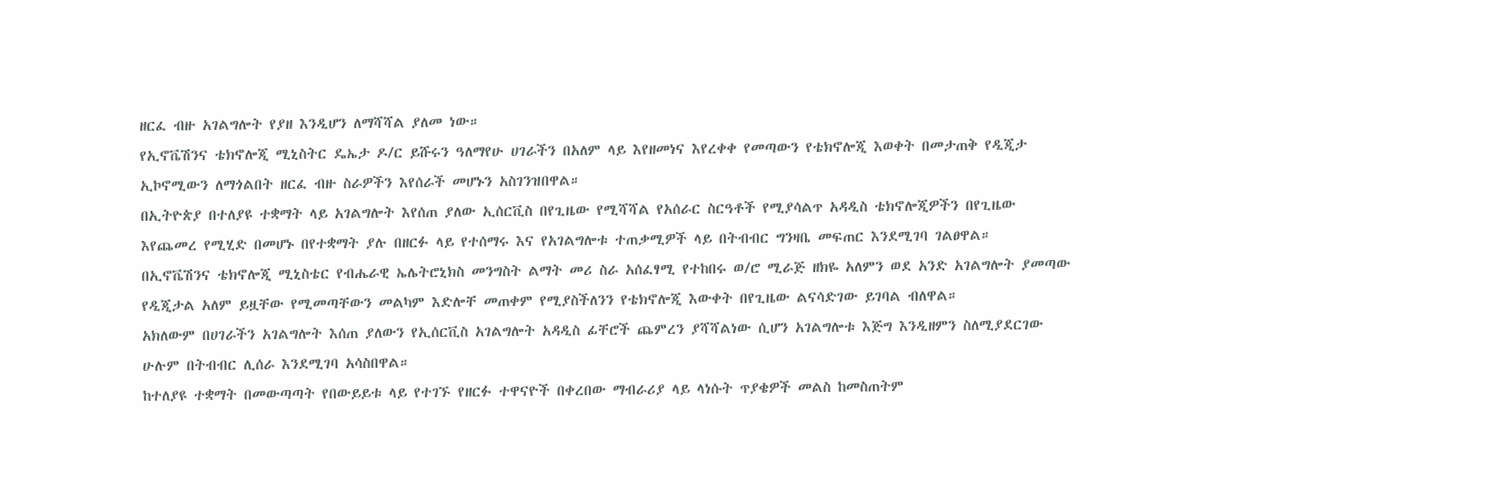ዘርፈ ብዙ አገልግሎት የያዘ እንዲሆን ለማሻሻል ያለመ ነው።
የኢኖቬሽንና ቴክኖሎጂ ሚኒስትር ዴኤታ ዶ/ር ይሹሩን ዓለማየሁ ሀገራችን በአለም ላይ እየዘመነና እየረቀቀ የመጣውን የቴክኖሎጂ እወቀት በመታጠቅ የዲጂታ ኢኮኖሚውን ለማጎልበት ዘርፈ ብዙ ስራዎችን እየሰራች መሆኑን አስገንዝበዋል።
በኢትዮጵያ በተለያዩ ተቋማት ላይ አገልግሎት እየሰጠ ያለው ኢሰርቪስ በየጊዜው የሚሻሻል የአሰራር ስርዓቶች የሚያሳልጥ አዳዲስ ቴክኖሎጂዎችን በየጊዜው እየጨመረ የሚሂድ በመሆኑ በየተቋማት ያሉ በዘርፉ ላይ የተሰማሩ እና የአገልግሎቱ ተጠቃሚዎች ላይ በትብብር ግንዛቤ መፍጠር እንደሚገባ ገልፀዋል።
በኢኖቬሽንና ቴክኖሎጂ ሚኒስቴር የብሔራዊ ኤሌትሮኒክስ መንግስት ልማት መሪ ስራ አሰፈፃሚ የተከበሩ ወ/ሮ ሚራጅ ዘክዬ አለምን ወደ አንድ አገልግሎት ያመጣው የዲጂታል አለም ይዟቸው የሚመጣቸውን መልካም እድሎቸ መጠቀም የሚያስችለንን የቴክኖሎጂ እውቀት በየጊዜው ልናሳድገው ይገባል ብለዋል።
አክለውም በሀገራችን አገልግሎት እሰጠ ያለውን የኢሰርቪስ አገልግሎት አዳዲስ ፊቸሮች ጨምረን ያሻሻልነው ሲሆን አገልግሎቱ እጅግ እንዲዘምን ስለሚያደርገው ሁሉም በትብብር ሊሰራ እንደሚገባ አሳስበዋል።
ከተለያዩ ተቋማት በመውጣጣት የበውይይቱ ላይ የተገኙ የዘርፉ ተዋናዮች በቀረበው ማብራሪያ ላይ ላነሱት ጥያቄዎች መልስ ከመስጠትም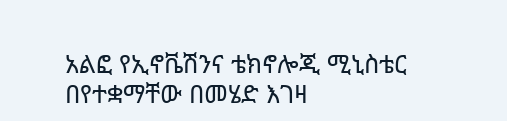አልፎ የኢኖቬሽንና ቴክኖሎጂ ሚኒስቴር በየተቋማቸው በመሄድ እገዛ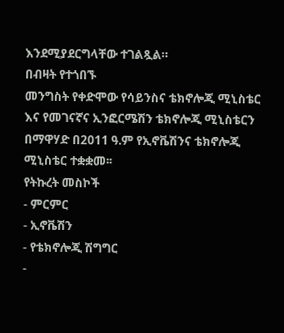እንደሚያደርግላቸው ተገልጿል።
በብዛት የተጎበኙ
መንግስት የቀድሞው የሳይንስና ቴክኖሎጂ ሚኒስቴር እና የመገናኛና ኢንፎርሜሽን ቴክኖሎጂ ሚኒስቴርን በማዋሃድ በ2011 ዓ.ም የኢኖቬሽንና ቴክኖሎጂ ሚኒስቴር ተቋቋመ፡፡
የትኩረት መስኮች
- ምርምር
- ኢኖቬሽን
- የቴክኖሎጂ ሽግግር
-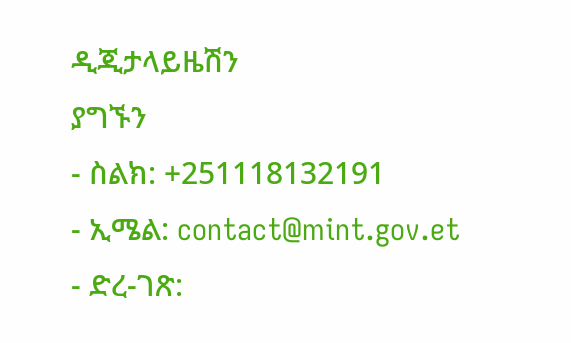ዲጂታላይዜሽን
ያግኙን
- ስልክ: +251118132191
- ኢሜል: contact@mint.gov.et
- ድረ-ገጽ: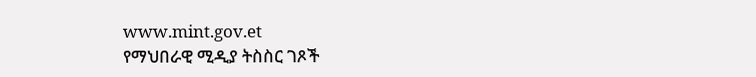www.mint.gov.et
የማህበራዊ ሚዲያ ትስስር ገጾች